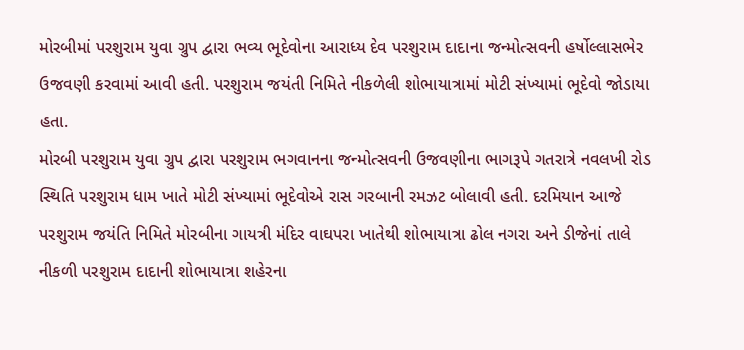મોરબીમાં પરશુરામ યુવા ગ્રુપ દ્વારા ભવ્ય ભૂદેવોના આરાધ્ય દેવ પરશુરામ દાદાના જન્મોત્સવની હર્ષોલ્લાસભેર ઉજવણી કરવામાં આવી હતી. પરશુરામ જયંતી નિમિતે નીકળેલી શોભાયાત્રામાં મોટી સંખ્યામાં ભૂદેવો જોડાયા હતા.
મોરબી પરશુરામ યુવા ગ્રુપ દ્વારા પરશુરામ ભગવાનના જન્મોત્સવની ઉજવણીના ભાગરૂપે ગતરાત્રે નવલખી રોડ સ્થિતિ પરશુરામ ધામ ખાતે મોટી સંખ્યામાં ભૂદેવોએ રાસ ગરબાની રમઝટ બોલાવી હતી. દરમિયાન આજે પરશુરામ જયંતિ નિમિતે મોરબીના ગાયત્રી મંદિર વાઘપરા ખાતેથી શોભાયાત્રા ઢોલ નગરા અને ડીજેનાં તાલે નીકળી પરશુરામ દાદાની શોભાયાત્રા શહેરના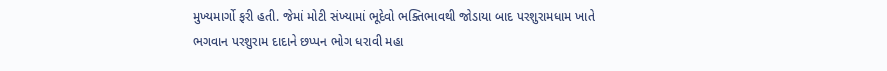મુખ્યમાર્ગો ફરી હતી. જેમાં મોટી સંખ્યામાં ભૂદેવો ભક્તિભાવથી જોડાયા બાદ પરશુરામધામ ખાતે ભગવાન પરશુરામ દાદાને છપ્પન ભોગ ધરાવી મહા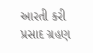આરતી કરી પ્રસાદ ગ્રહણ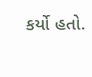કર્યો હતો.